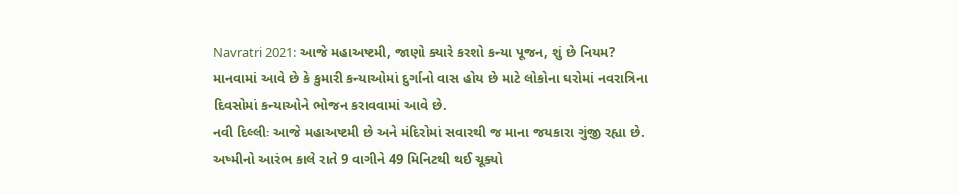Navratri 2021: આજે મહાઅષ્ટમી, જાણો ક્યારે કરશો કન્યા પૂજન, શું છે નિયમ?
માનવામાં આવે છે કે કુમારી કન્યાઓમાં દુર્ગાનો વાસ હોય છે માટે લોકોના ઘરોમાં નવરાત્રિના દિવસોમાં કન્યાઓને ભોજન કરાવવામાં આવે છે.
નવી દિલ્લીઃ આજે મહાઅષ્ટમી છે અને મંદિરોમાં સવારથી જ માના જયકારા ગુંજી રહ્યા છે. અષ્મીનો આરંભ કાલે રાતે 9 વાગીને 49 મિનિટથી થઈ ચૂક્યો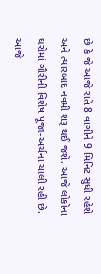છે કે જે આજે રાતે 8 વાગીને 9 મિનિટ સુધી રહેશે અને ત્યારબાદ નવમી શરૂ થઈ જશે. આજે લોકોના ઘરોમાં ગૌરીની વિશેષ પૂજા-અર્ચના ચાલી રહી છે. આજે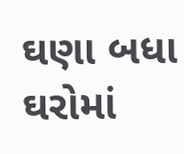ઘણા બધા ઘરોમાં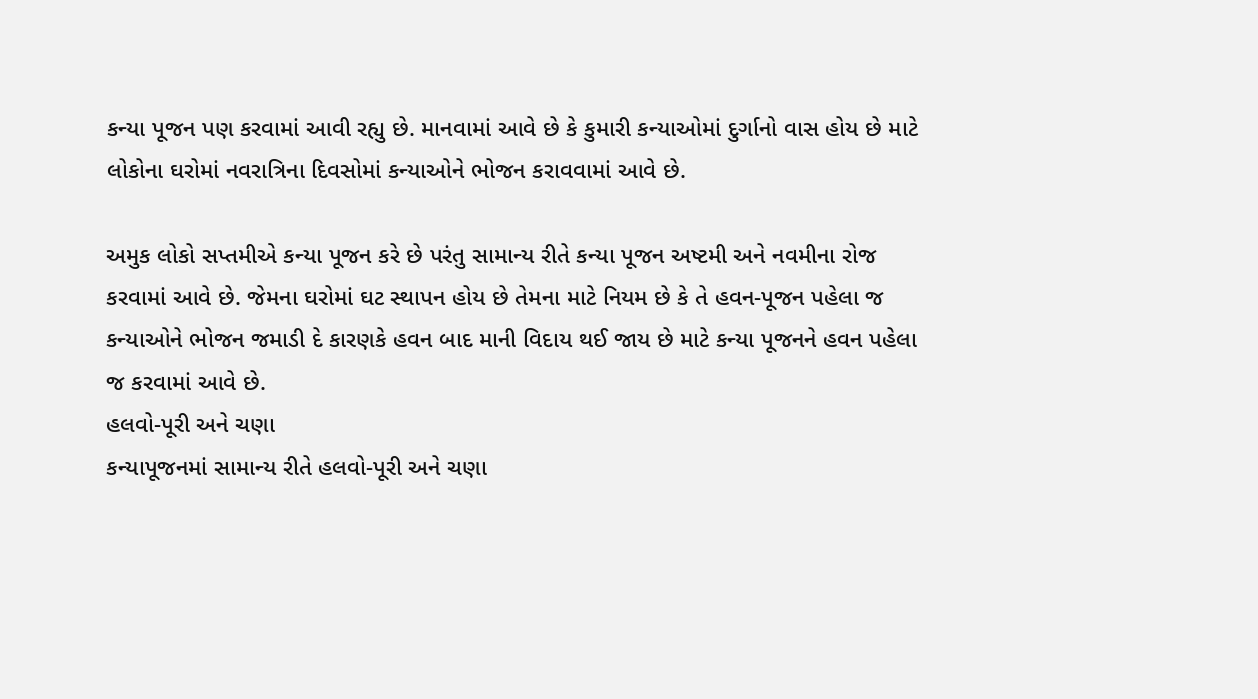કન્યા પૂજન પણ કરવામાં આવી રહ્યુ છે. માનવામાં આવે છે કે કુમારી કન્યાઓમાં દુર્ગાનો વાસ હોય છે માટે લોકોના ઘરોમાં નવરાત્રિના દિવસોમાં કન્યાઓને ભોજન કરાવવામાં આવે છે.

અમુક લોકો સપ્તમીએ કન્યા પૂજન કરે છે પરંતુ સામાન્ય રીતે કન્યા પૂજન અષ્ટમી અને નવમીના રોજ કરવામાં આવે છે. જેમના ઘરોમાં ઘટ સ્થાપન હોય છે તેમના માટે નિયમ છે કે તે હવન-પૂજન પહેલા જ કન્યાઓને ભોજન જમાડી દે કારણકે હવન બાદ માની વિદાય થઈ જાય છે માટે કન્યા પૂજનને હવન પહેલા જ કરવામાં આવે છે.
હલવો-પૂરી અને ચણા
કન્યાપૂજનમાં સામાન્ય રીતે હલવો-પૂરી અને ચણા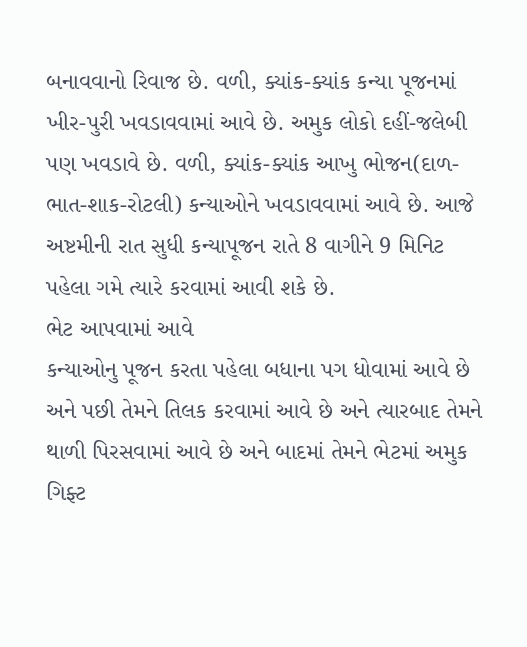બનાવવાનો રિવાજ છે. વળી, ક્યાંક-ક્યાંક કન્યા પૂજનમાં ખીર-પુરી ખવડાવવામાં આવે છે. અમુક લોકો દહીં-જલેબી પણ ખવડાવે છે. વળી, ક્યાંક-ક્યાંક આખુ ભોજન(દાળ-ભાત-શાક-રોટલી) કન્યાઓને ખવડાવવામાં આવે છે. આજે અષ્ટમીની રાત સુધી કન્યાપૂજન રાતે 8 વાગીને 9 મિનિટ પહેલા ગમે ત્યારે કરવામાં આવી શકે છે.
ભેટ આપવામાં આવે
કન્યાઓનુ પૂજન કરતા પહેલા બધાના પગ ધોવામાં આવે છે અને પછી તેમને તિલક કરવામાં આવે છે અને ત્યારબાદ તેમને થાળી પિરસવામાં આવે છે અને બાદમાં તેમને ભેટમાં અમુક ગિફ્ટ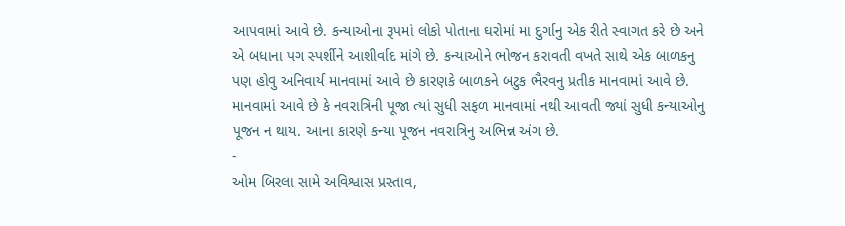આપવામાં આવે છે. કન્યાઓના રૂપમાં લોકો પોતાના ઘરોમાં મા દુર્ગાનુ એક રીતે સ્વાગત કરે છે અને એ બધાના પગ સ્પર્શીને આશીર્વાદ માંગે છે. કન્યાઓને ભોજન કરાવતી વખતે સાથે એક બાળકનુ પણ હોવુ અનિવાર્ય માનવામાં આવે છે કારણકે બાળકને બટુક ભૈરવનુ પ્રતીક માનવામાં આવે છે. માનવામાં આવે છે કે નવરાત્રિની પૂજા ત્યાં સુધી સફળ માનવામાં નથી આવતી જ્યાં સુધી કન્યાઓનુ પૂજન ન થાય. આના કારણે કન્યા પૂજન નવરાત્રિનુ અભિન્ન અંગ છે.
-
ઓમ બિરલા સામે અવિશ્વાસ પ્રસ્તાવ,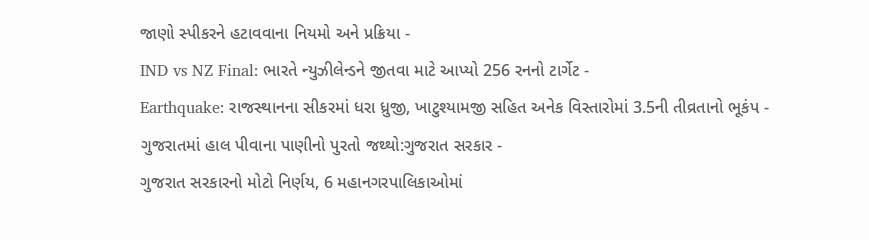જાણો સ્પીકરને હટાવવાના નિયમો અને પ્રક્રિયા -
IND vs NZ Final: ભારતે ન્યુઝીલેન્ડને જીતવા માટે આપ્યો 256 રનનો ટાર્ગેટ -
Earthquake: રાજસ્થાનના સીકરમાં ધરા ધ્રુજી, ખાટુશ્યામજી સહિત અનેક વિસ્તારોમાં 3.5ની તીવ્રતાનો ભૂકંપ -
ગુજરાતમાં હાલ પીવાના પાણીનો પુરતો જથ્થો:ગુજરાત સરકાર -
ગુજરાત સરકારનો મોટો નિર્ણય, 6 મહાનગરપાલિકાઓમાં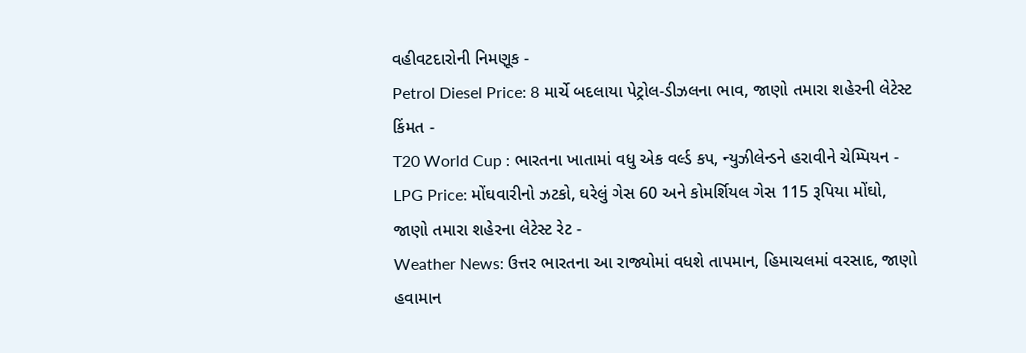વહીવટદારોની નિમણૂક -
Petrol Diesel Price: 8 માર્ચે બદલાયા પેટ્રોલ-ડીઝલના ભાવ, જાણો તમારા શહેરની લેટેસ્ટ કિંમત -
T20 World Cup : ભારતના ખાતામાં વધુ એક વર્લ્ડ કપ, ન્યુઝીલેન્ડને હરાવીને ચેમ્પિયન -
LPG Price: મોંઘવારીનો ઝટકો, ઘરેલું ગેસ 60 અને કોમર્શિયલ ગેસ 115 રૂપિયા મોંઘો, જાણો તમારા શહેરના લેટેસ્ટ રેટ -
Weather News: ઉત્તર ભારતના આ રાજ્યોમાં વધશે તાપમાન, હિમાચલમાં વરસાદ, જાણો હવામાન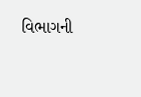વિભાગની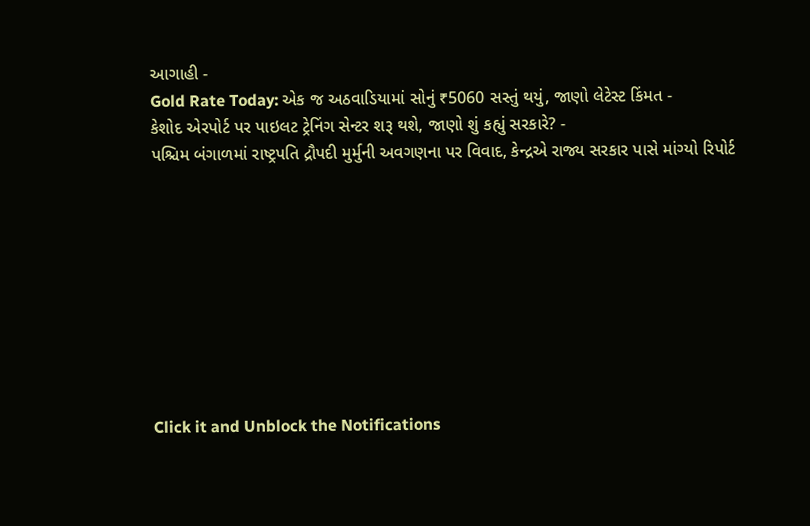આગાહી -
Gold Rate Today: એક જ અઠવાડિયામાં સોનું ₹5060 સસ્તું થયું, જાણો લેટેસ્ટ કિંમત -
કેશોદ એરપોર્ટ પર પાઇલટ ટ્રેનિંગ સેન્ટર શરૂ થશે, જાણો શું કહ્યું સરકારે? -
પશ્ચિમ બંગાળમાં રાષ્ટ્રપતિ દ્રૌપદી મુર્મુની અવગણના પર વિવાદ, કેન્દ્રએ રાજ્ય સરકાર પાસે માંગ્યો રિપોર્ટ









Click it and Unblock the Notifications